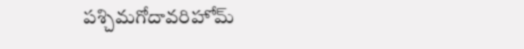పశ్చిమగోదావరిహోమ్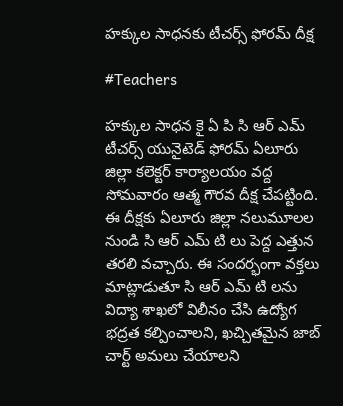హక్కుల సాధనకు టీచర్స్ ఫోరమ్ దీక్ష

#Teachers

హక్కుల సాధన కై ఏ పి సి ఆర్ ఎమ్ టీచర్స్ యునైటెడ్ ఫోరమ్ ఏలూరు జిల్లా కలెక్టర్ కార్యాలయం వద్ద సోమవారం ఆత్మ గౌరవ దీక్ష చేపట్టింది. ఈ దీక్షకు ఏలూరు జిల్లా నలుమూలల నుండి సి ఆర్ ఎమ్ టి లు పెద్ద ఎత్తున తరలి వచ్చారు. ఈ సందర్భంగా వక్తలు మాట్లాడుతూ సి ఆర్ ఎమ్ టి లను విద్యా శాఖలో విలీనం చేసి ఉద్యోగ భద్రత కల్పించాలని, ఖచ్చితమైన జాబ్ చార్ట్ అమలు చేయాలని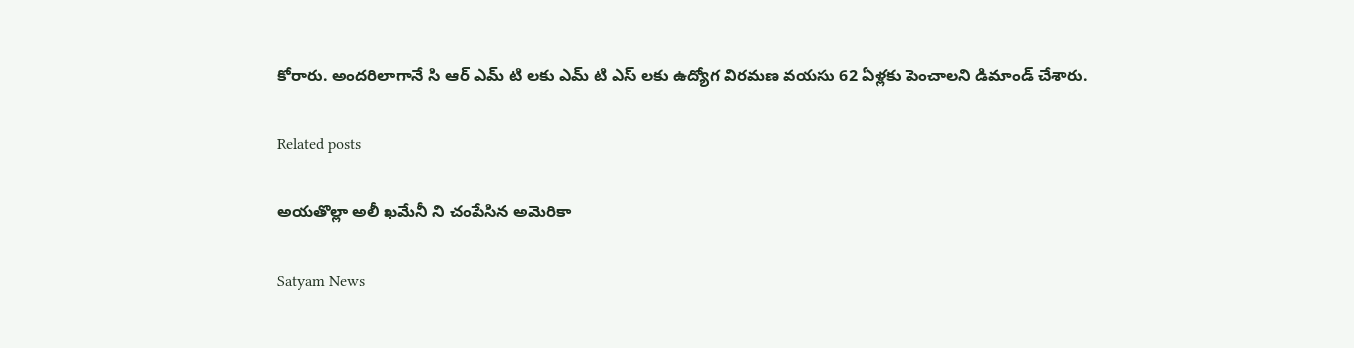కోరారు. అందరిలాగానే సి ఆర్ ఎమ్ టి లకు ఎమ్ టి ఎస్ లకు ఉద్యోగ విరమణ వయసు 62 ఏళ్లకు పెంచాలని డిమాండ్ చేశారు.

Related posts

అయతొల్లా అలీ ఖమేనీ ని చంపేసిన అమెరికా

Satyam News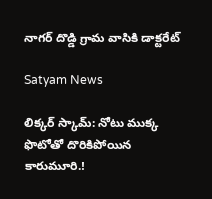నాగర్ దొడ్డి గ్రామ వాసికి డాక్టరేట్

Satyam News

లిక్కర్ స్కామ్‌: నోటు ముక్క ఫొటోతో దొరికిపోయిన కారుమూరి.!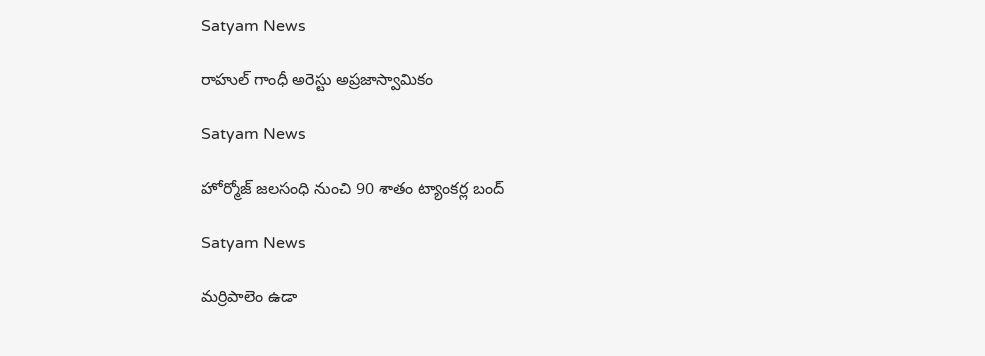Satyam News

రాహుల్ గాంధీ అరెస్టు అప్రజాస్వామికం

Satyam News

హోర్మోజ్ జలసంధి నుంచి 90 శాతం ట్యాంకర్ల బంద్

Satyam News

మర్రిపాలెం ఉడా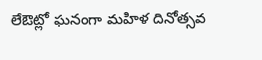లేఔట్లో ఘనంగా మహిళ దినోత్సవ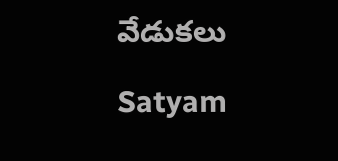వేడుకలు

Satyam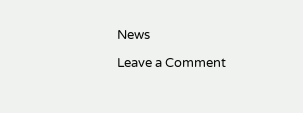News

Leave a Comment